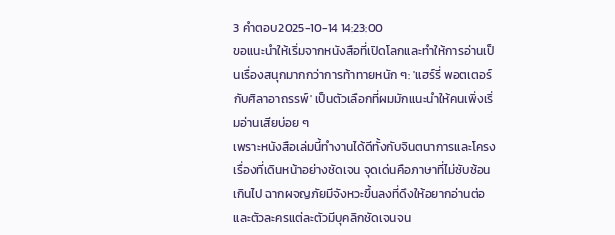3 คำตอบ2025-10-14 14:23:00
ขอแนะนำให้เริ่มจากหนังสือที่เปิดโลกและทำให้การอ่านเป็นเรื่องสนุกมากกว่าการท้าทายหนัก ๆ: 'แฮร์รี่ พอตเตอร์กับศิลาอาถรรพ์' เป็นตัวเลือกที่ผมมักแนะนำให้คนเพิ่งเริ่มอ่านเสียบ่อย ๆ
เพราะหนังสือเล่มนี้ทำงานได้ดีทั้งกับจินตนาการและโครงเรื่องที่เดินหน้าอย่างชัดเจน จุดเด่นคือภาษาที่ไม่ซับซ้อนเกินไป ฉากผจญภัยมีจังหวะขึ้นลงที่ดึงให้อยากอ่านต่อ และตัวละครแต่ละตัวมีบุคลิกชัดเจนจน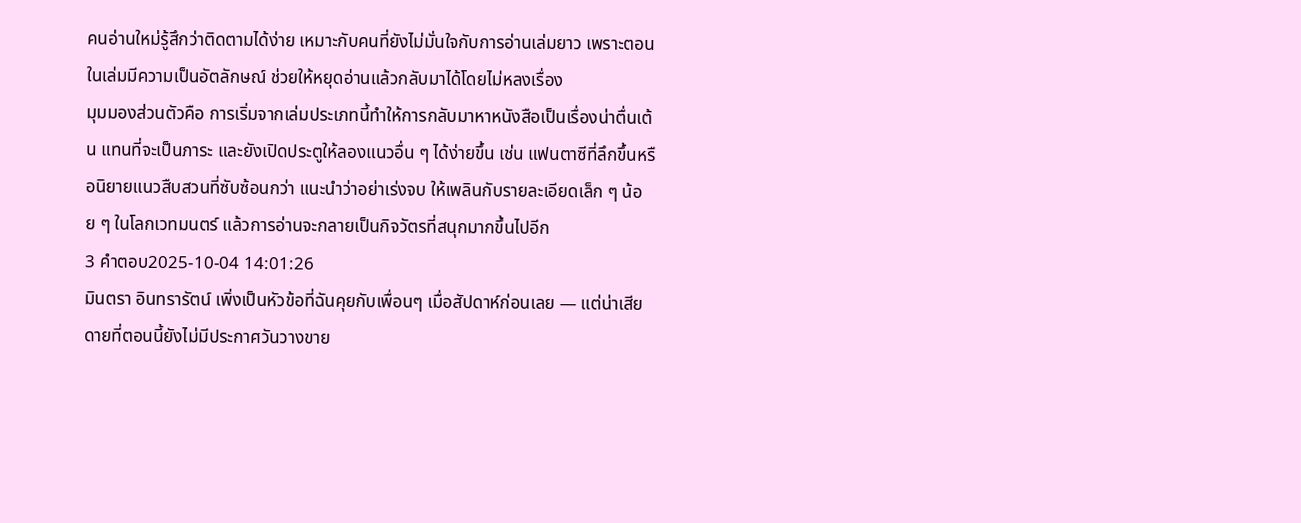คนอ่านใหม่รู้สึกว่าติดตามได้ง่าย เหมาะกับคนที่ยังไม่มั่นใจกับการอ่านเล่มยาว เพราะตอนในเล่มมีความเป็นอัตลักษณ์ ช่วยให้หยุดอ่านแล้วกลับมาได้โดยไม่หลงเรื่อง
มุมมองส่วนตัวคือ การเริ่มจากเล่มประเภทนี้ทำให้การกลับมาหาหนังสือเป็นเรื่องน่าตื่นเต้น แทนที่จะเป็นภาระ และยังเปิดประตูให้ลองแนวอื่น ๆ ได้ง่ายขึ้น เช่น แฟนตาซีที่ลึกขึ้นหรือนิยายแนวสืบสวนที่ซับซ้อนกว่า แนะนำว่าอย่าเร่งจบ ให้เพลินกับรายละเอียดเล็ก ๆ น้อย ๆ ในโลกเวทมนตร์ แล้วการอ่านจะกลายเป็นกิจวัตรที่สนุกมากขึ้นไปอีก
3 คำตอบ2025-10-04 14:01:26
มินตรา อินทรารัตน์ เพิ่งเป็นหัวข้อที่ฉันคุยกับเพื่อนๆ เมื่อสัปดาห์ก่อนเลย — แต่น่าเสียดายที่ตอนนี้ยังไม่มีประกาศวันวางขาย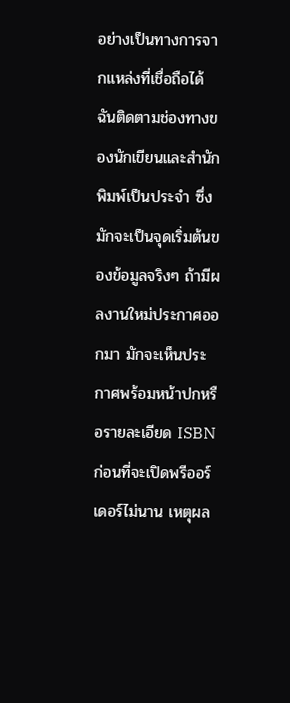อย่างเป็นทางการจากแหล่งที่เชื่อถือได้
ฉันติดตามช่องทางของนักเขียนและสำนักพิมพ์เป็นประจำ ซึ่งมักจะเป็นจุดเริ่มต้นของข้อมูลจริงๆ ถ้ามีผลงานใหม่ประกาศออกมา มักจะเห็นประกาศพร้อมหน้าปกหรือรายละเอียด ISBN ก่อนที่จะเปิดพรีออร์เดอร์ไม่นาน เหตุผล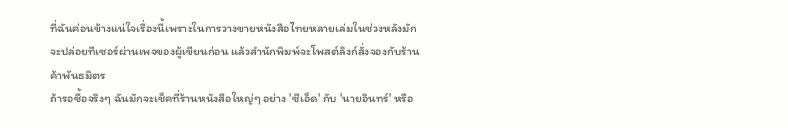ที่ฉันค่อนข้างแน่ใจเรื่องนี้เพราะในการวางขายหนังสือไทยหลายเล่มในช่วงหลังมักจะปล่อยทีเซอร์ผ่านเพจของผู้เขียนก่อน แล้วสำนักพิมพ์จะโพสต์ลิงก์สั่งจองกับร้านค้าพันธมิตร
ถ้ารอซื้อจริงๆ ฉันมักจะเช็คที่ร้านหนังสือใหญ่ๆ อย่าง 'ซีเอ็ด' กับ 'นายอินทร์' หรือ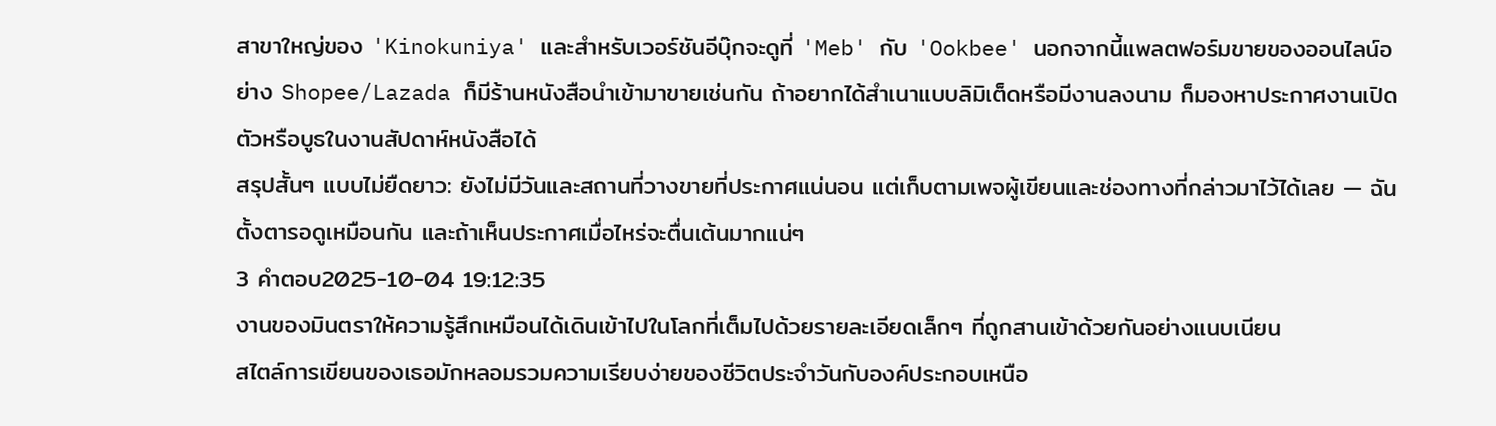สาขาใหญ่ของ 'Kinokuniya' และสำหรับเวอร์ชันอีบุ๊กจะดูที่ 'Meb' กับ 'Ookbee' นอกจากนี้แพลตฟอร์มขายของออนไลน์อย่าง Shopee/Lazada ก็มีร้านหนังสือนำเข้ามาขายเช่นกัน ถ้าอยากได้สำเนาแบบลิมิเต็ดหรือมีงานลงนาม ก็มองหาประกาศงานเปิดตัวหรือบูธในงานสัปดาห์หนังสือได้
สรุปสั้นๆ แบบไม่ยืดยาว: ยังไม่มีวันและสถานที่วางขายที่ประกาศแน่นอน แต่เก็บตามเพจผู้เขียนและช่องทางที่กล่าวมาไว้ได้เลย — ฉันตั้งตารอดูเหมือนกัน และถ้าเห็นประกาศเมื่อไหร่จะตื่นเต้นมากแน่ๆ
3 คำตอบ2025-10-04 19:12:35
งานของมินตราให้ความรู้สึกเหมือนได้เดินเข้าไปในโลกที่เต็มไปด้วยรายละเอียดเล็กๆ ที่ถูกสานเข้าด้วยกันอย่างแนบเนียน
สไตล์การเขียนของเธอมักหลอมรวมความเรียบง่ายของชีวิตประจำวันกับองค์ประกอบเหนือ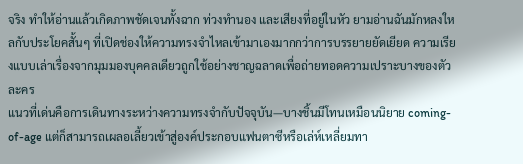จริง ทำให้อ่านแล้วเกิดภาพชัดเจนทั้งฉาก ท่วงทำนอง และเสียงที่อยู่ในหัว ยามอ่านฉันมักหลงใหลกับประโยคสั้นๆ ที่เปิดช่องให้ความทรงจำไหลเข้ามาเองมากกว่าการบรรยายยัดเยียด ความเรียงแบบเล่าเรื่องจากมุมมองบุคคลเดียวถูกใช้อย่างชาญฉลาดเพื่อถ่ายทอดความเปราะบางของตัวละคร
แนวที่เด่นคือการเดินทางระหว่างความทรงจำกับปัจจุบัน—บางชิ้นมีโทนเหมือนนิยาย coming-of-age แต่ก็สามารถเผลอเลี้ยวเข้าสู่องค์ประกอบแฟนตาซีหรือเล่ห์เหลี่ยมทา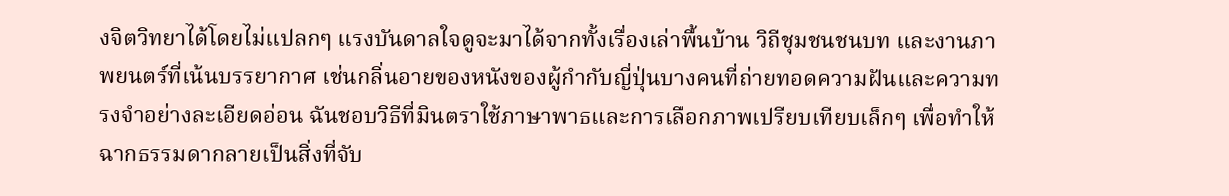งจิตวิทยาได้โดยไม่แปลกๆ แรงบันดาลใจดูจะมาได้จากทั้งเรื่องเล่าพื้นบ้าน วิถีชุมชนชนบท และงานภาพยนตร์ที่เน้นบรรยากาศ เช่นกลิ่นอายของหนังของผู้กำกับญี่ปุ่นบางคนที่ถ่ายทอดความฝันและความทรงจำอย่างละเอียดอ่อน ฉันชอบวิธีที่มินตราใช้ภาษาพาธและการเลือกภาพเปรียบเทียบเล็กๆ เพื่อทำให้ฉากธรรมดากลายเป็นสิ่งที่จับ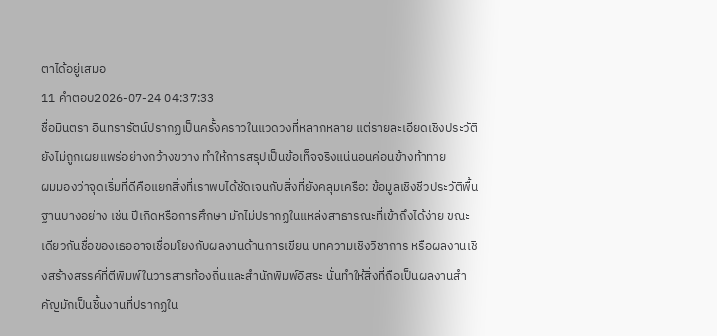ตาได้อยู่เสมอ
11 คำตอบ2026-07-24 04:37:33
ชื่อมินตรา อินทรารัตน์ปรากฏเป็นครั้งคราวในแวดวงที่หลากหลาย แต่รายละเอียดเชิงประวัติยังไม่ถูกเผยแพร่อย่างกว้างขวาง ทำให้การสรุปเป็นข้อเท็จจริงแน่นอนค่อนข้างท้าทาย
ผมมองว่าจุดเริ่มที่ดีคือแยกสิ่งที่เราพบได้ชัดเจนกับสิ่งที่ยังคลุมเครือ: ข้อมูลเชิงชีวประวัติพื้นฐานบางอย่าง เช่น ปีเกิดหรือการศึกษา มักไม่ปรากฏในแหล่งสาธารณะที่เข้าถึงได้ง่าย ขณะเดียวกันชื่อของเธออาจเชื่อมโยงกับผลงานด้านการเขียน บทความเชิงวิชาการ หรือผลงานเชิงสร้างสรรค์ที่ตีพิมพ์ในวารสารท้องถิ่นและสำนักพิมพ์อิสระ นั่นทำให้สิ่งที่ถือเป็นผลงานสำคัญมักเป็นชิ้นงานที่ปรากฏใน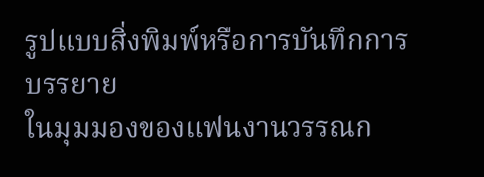รูปแบบสิ่งพิมพ์หรือการบันทึกการบรรยาย
ในมุมมองของแฟนงานวรรณก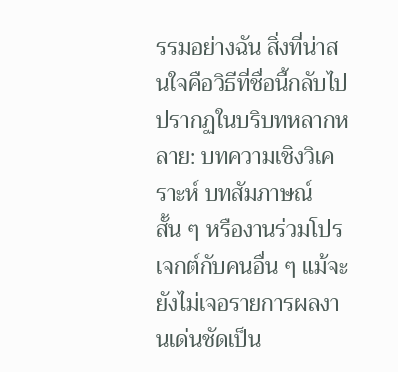รรมอย่างฉัน สิ่งที่น่าสนใจคือวิธีที่ชื่อนี้กลับไปปรากฏในบริบทหลากหลาย: บทความเชิงวิเคราะห์ บทสัมภาษณ์สั้น ๆ หรืองานร่วมโปรเจกต์กับคนอื่น ๆ แม้จะยังไม่เจอรายการผลงานเด่นชัดเป็น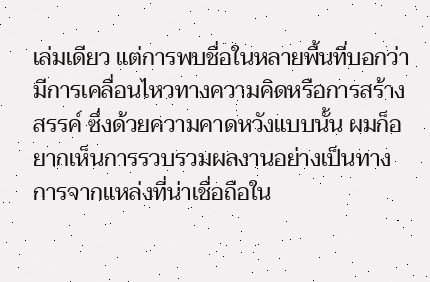เล่มเดียว แต่การพบชื่อในหลายพื้นที่บอกว่ามีการเคลื่อนไหวทางความคิดหรือการสร้างสรรค์ ซึ่งด้วยความคาดหวังแบบนั้น ผมก็อยากเห็นการรวบรวมผลงานอย่างเป็นทางการจากแหล่งที่น่าเชื่อถือใน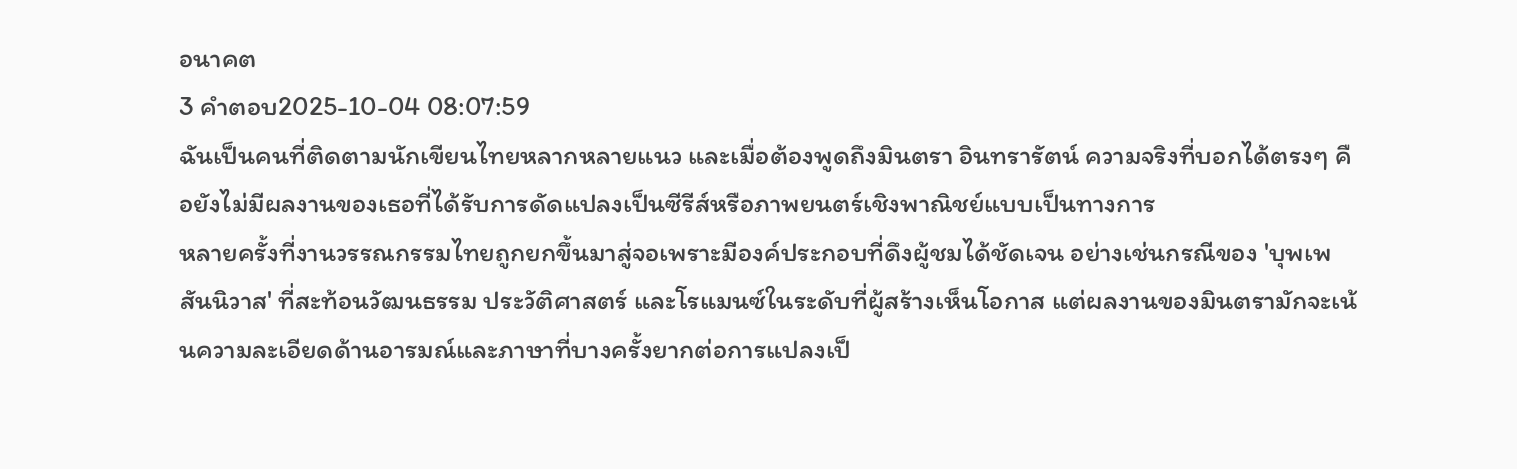อนาคต
3 คำตอบ2025-10-04 08:07:59
ฉันเป็นคนที่ติดตามนักเขียนไทยหลากหลายแนว และเมื่อต้องพูดถึงมินตรา อินทรารัตน์ ความจริงที่บอกได้ตรงๆ คือยังไม่มีผลงานของเธอที่ได้รับการดัดแปลงเป็นซีรีส์หรือภาพยนตร์เชิงพาณิชย์แบบเป็นทางการ
หลายครั้งที่งานวรรณกรรมไทยถูกยกขึ้นมาสู่จอเพราะมีองค์ประกอบที่ดึงผู้ชมได้ชัดเจน อย่างเช่นกรณีของ 'บุพเพสันนิวาส' ที่สะท้อนวัฒนธรรม ประวัติศาสตร์ และโรแมนซ์ในระดับที่ผู้สร้างเห็นโอกาส แต่ผลงานของมินตรามักจะเน้นความละเอียดด้านอารมณ์และภาษาที่บางครั้งยากต่อการแปลงเป็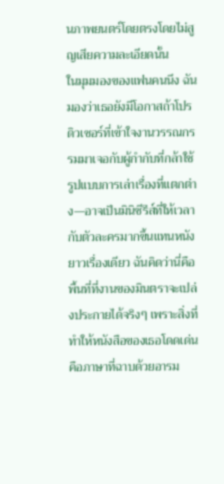นภาพยนตร์โดยตรงโดยไม่สูญเสียความละเอียดนั้น
ในมุมมองของแฟนคนนึง ฉันมองว่าเธอยังมีโอกาสถ้าโปรดิวเซอร์ที่เข้าใจงานวรรณกรรมมาเจอกับผู้กำกับที่กล้าใช้รูปแบบการเล่าเรื่องที่แตกต่าง—อาจเป็นมินิซีรีส์ที่ให้เวลากับตัวละครมากขึ้นแทนหนังยาวเรื่องเดียว ฉันคิดว่านี่คือพื้นที่ที่งานของมินตราจะเปล่งประกายได้จริงๆ เพราะสิ่งที่ทำให้หนังสือของเธอโดดเด่นคือภาษาที่ฉาบด้วยอารม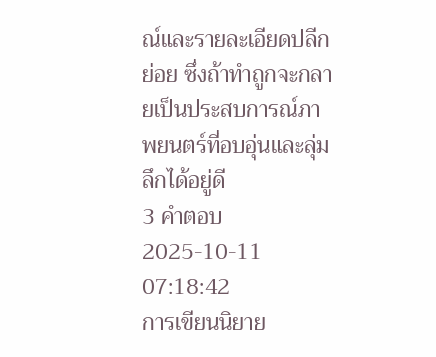ณ์และรายละเอียดปลีกย่อย ซึ่งถ้าทำถูกจะกลายเป็นประสบการณ์ภาพยนตร์ที่อบอุ่นและลุ่มลึกได้อยู่ดี
3 คำตอบ2025-10-11 07:18:42
การเขียนนิยาย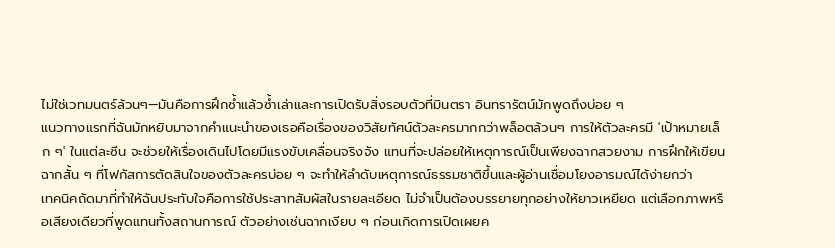ไม่ใช่เวทมนตร์ล้วนๆ—มันคือการฝึกซ้ำแล้วซ้ำเล่าและการเปิดรับสิ่งรอบตัวที่มินตรา อินทรารัตน์มักพูดถึงบ่อย ๆ
แนวทางแรกที่ฉันมักหยิบมาจากคำแนะนำของเธอคือเรื่องของวิสัยทัศน์ตัวละครมากกว่าพล็อตล้วนๆ การให้ตัวละครมี 'เป้าหมายเล็ก ๆ' ในแต่ละซีน จะช่วยให้เรื่องเดินไปโดยมีแรงขับเคลื่อนจริงจัง แทนที่จะปล่อยให้เหตุการณ์เป็นเพียงฉากสวยงาม การฝึกให้เขียนฉากสั้น ๆ ที่โฟกัสการตัดสินใจของตัวละครบ่อย ๆ จะทำให้ลำดับเหตุการณ์ธรรมชาติขึ้นและผู้อ่านเชื่อมโยงอารมณ์ได้ง่ายกว่า
เทคนิคถัดมาที่ทำให้ฉันประทับใจคือการใช้ประสาทสัมผัสในรายละเอียด ไม่จำเป็นต้องบรรยายทุกอย่างให้ยาวเหยียด แต่เลือกภาพหรือเสียงเดียวที่พูดแทนทั้งสถานการณ์ ตัวอย่างเช่นฉากเงียบ ๆ ก่อนเกิดการเปิดเผยค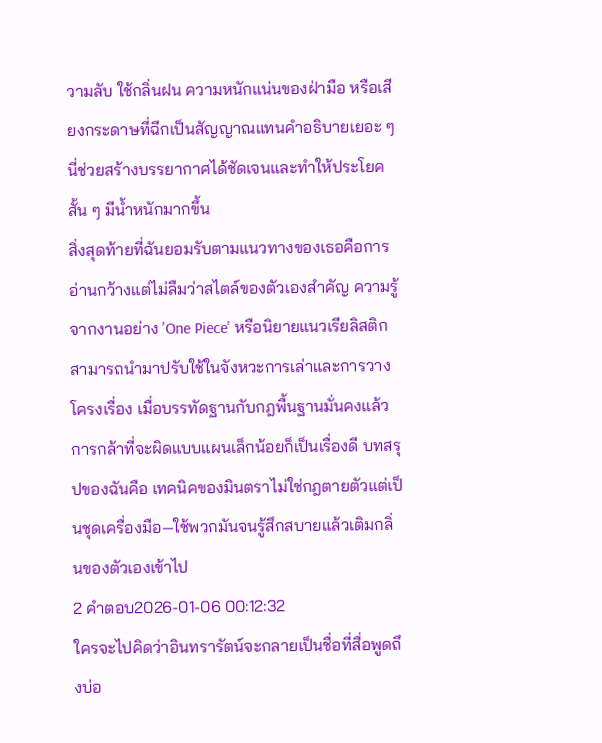วามลับ ใช้กลิ่นฝน ความหนักแน่นของฝ่ามือ หรือเสียงกระดาษที่ฉีกเป็นสัญญาณแทนคำอธิบายเยอะ ๆ นี่ช่วยสร้างบรรยากาศได้ชัดเจนและทำให้ประโยคสั้น ๆ มีน้ำหนักมากขึ้น
สิ่งสุดท้ายที่ฉันยอมรับตามแนวทางของเธอคือการอ่านกว้างแต่ไม่ลืมว่าสไตล์ของตัวเองสำคัญ ความรู้จากงานอย่าง 'One Piece' หรือนิยายแนวเรียลิสติกสามารถนำมาปรับใช้ในจังหวะการเล่าและการวางโครงเรื่อง เมื่อบรรทัดฐานกับกฎพื้นฐานมั่นคงแล้ว การกล้าที่จะผิดแบบแผนเล็กน้อยก็เป็นเรื่องดี บทสรุปของฉันคือ เทคนิคของมินตราไม่ใช่กฎตายตัวแต่เป็นชุดเครื่องมือ—ใช้พวกมันจนรู้สึกสบายแล้วเติมกลิ่นของตัวเองเข้าไป
2 คำตอบ2026-01-06 00:12:32
ใครจะไปคิดว่าอินทรารัตน์จะกลายเป็นชื่อที่สื่อพูดถึงบ่อ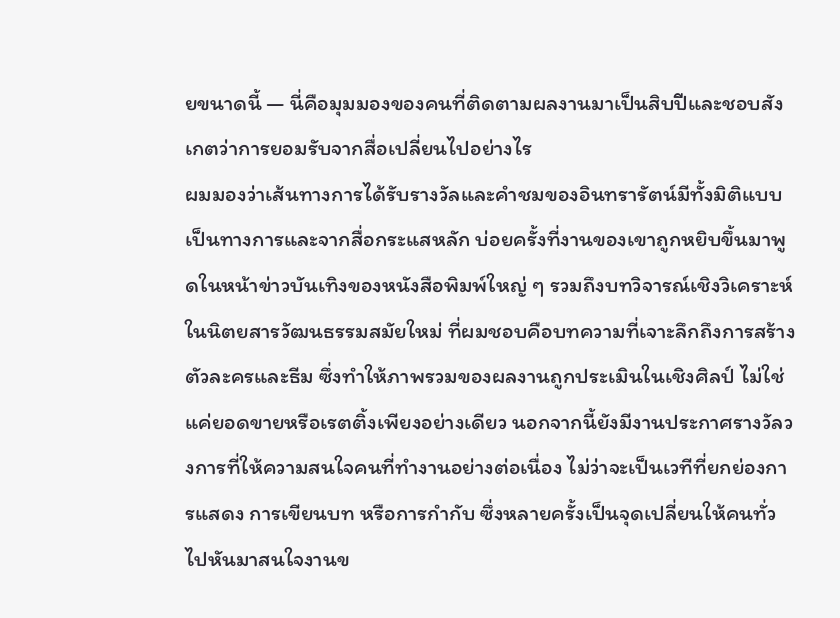ยขนาดนี้ — นี่คือมุมมองของคนที่ติดตามผลงานมาเป็นสิบปีและชอบสังเกตว่าการยอมรับจากสื่อเปลี่ยนไปอย่างไร
ผมมองว่าเส้นทางการได้รับรางวัลและคำชมของอินทรารัตน์มีทั้งมิติแบบเป็นทางการและจากสื่อกระแสหลัก บ่อยครั้งที่งานของเขาถูกหยิบขึ้นมาพูดในหน้าข่าวบันเทิงของหนังสือพิมพ์ใหญ่ ๆ รวมถึงบทวิจารณ์เชิงวิเคราะห์ในนิตยสารวัฒนธรรมสมัยใหม่ ที่ผมชอบคือบทความที่เจาะลึกถึงการสร้างตัวละครและธีม ซึ่งทำให้ภาพรวมของผลงานถูกประเมินในเชิงศิลป์ ไม่ใช่แค่ยอดขายหรือเรตติ้งเพียงอย่างเดียว นอกจากนี้ยังมีงานประกาศรางวัลวงการที่ให้ความสนใจคนที่ทำงานอย่างต่อเนื่อง ไม่ว่าจะเป็นเวทีที่ยกย่องการแสดง การเขียนบท หรือการกำกับ ซึ่งหลายครั้งเป็นจุดเปลี่ยนให้คนทั่วไปหันมาสนใจงานข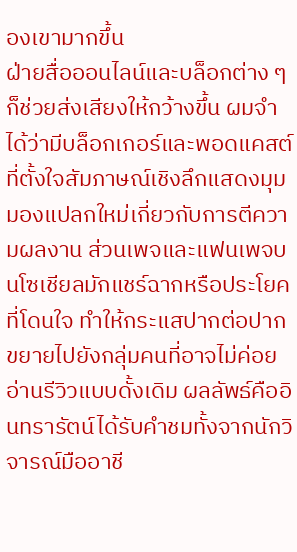องเขามากขึ้น
ฝ่ายสื่อออนไลน์และบล็อกต่าง ๆ ก็ช่วยส่งเสียงให้กว้างขึ้น ผมจำได้ว่ามีบล็อกเกอร์และพอดแคสต์ที่ตั้งใจสัมภาษณ์เชิงลึกแสดงมุมมองแปลกใหม่เกี่ยวกับการตีความผลงาน ส่วนเพจและแฟนเพจบนโซเชียลมักแชร์ฉากหรือประโยคที่โดนใจ ทำให้กระแสปากต่อปากขยายไปยังกลุ่มคนที่อาจไม่ค่อยอ่านรีวิวแบบดั้งเดิม ผลลัพธ์คืออินทรารัตน์ได้รับคำชมทั้งจากนักวิจารณ์มืออาชี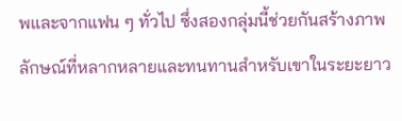พและจากแฟน ๆ ทั่วไป ซึ่งสองกลุ่มนี้ช่วยกันสร้างภาพลักษณ์ที่หลากหลายและทนทานสำหรับเขาในระยะยาว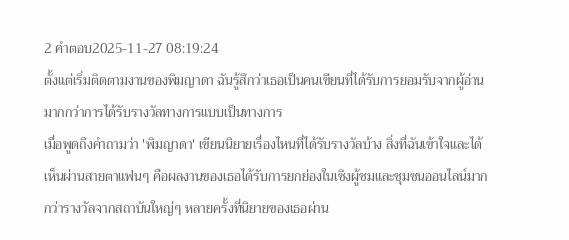2 คำตอบ2025-11-27 08:19:24
ตั้งแต่เริ่มติดตามงานของพิมญาดา ฉันรู้สึกว่าเธอเป็นคนเขียนที่ได้รับการยอมรับจากผู้อ่านมากกว่าการได้รับรางวัลทางการแบบเป็นทางการ
เมื่อพูดถึงคำถามว่า 'พิมญาดา' เขียนนิยายเรื่องไหนที่ได้รับรางวัลบ้าง สิ่งที่ฉันเข้าใจและได้เห็นผ่านสายตาแฟนๆ คือผลงานของเธอได้รับการยกย่องในเชิงผู้ชมและชุมชนออนไลน์มากกว่ารางวัลจากสถาบันใหญ่ๆ หลายครั้งที่นิยายของเธอผ่าน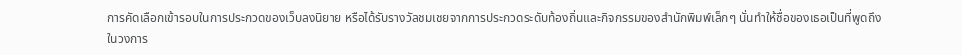การคัดเลือกเข้ารอบในการประกวดของเว็บลงนิยาย หรือได้รับรางวัลชมเชยจากการประกวดระดับท้องถิ่นและกิจกรรมของสำนักพิมพ์เล็กๆ นั่นทำให้ชื่อของเธอเป็นที่พูดถึงในวงการ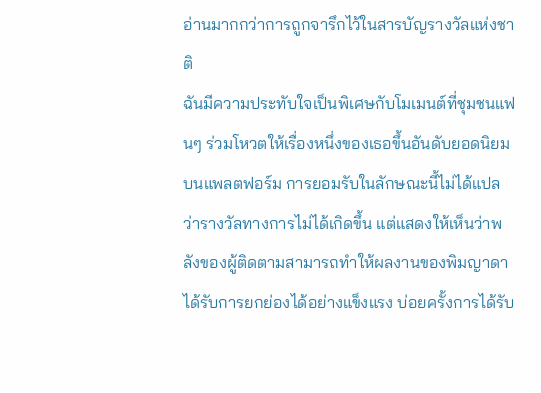อ่านมากกว่าการถูกจารึกไว้ในสารบัญรางวัลแห่งชาติ
ฉันมีความประทับใจเป็นพิเศษกับโมเมนต์ที่ชุมชนแฟนๆ ร่วมโหวตให้เรื่องหนึ่งของเธอขึ้นอันดับยอดนิยมบนแพลตฟอร์ม การยอมรับในลักษณะนี้ไม่ได้แปลว่ารางวัลทางการไม่ได้เกิดขึ้น แต่แสดงให้เห็นว่าพลังของผู้ติดตามสามารถทำให้ผลงานของพิมญาดาได้รับการยกย่องได้อย่างแข็งแรง บ่อยครั้งการได้รับ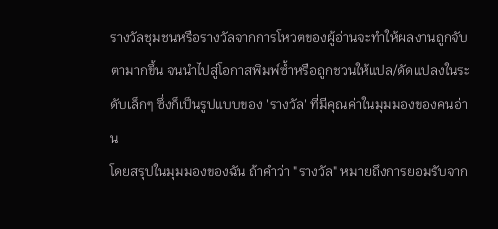รางวัลชุมชนหรือรางวัลจากการโหวตของผู้อ่านจะทำให้ผลงานถูกจับตามากขึ้น จนนำไปสู่โอกาสพิมพ์ซ้ำหรือถูกชวนให้แปล/ดัดแปลงในระดับเล็กๆ ซึ่งก็เป็นรูปแบบของ 'รางวัล' ที่มีคุณค่าในมุมมองของคนอ่าน
โดยสรุปในมุมมองของฉัน ถ้าคำว่า "รางวัล" หมายถึงการยอมรับจาก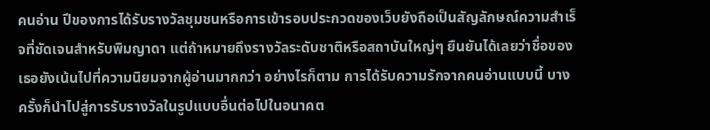คนอ่าน ปีของการได้รับรางวัลชุมชนหรือการเข้ารอบประกวดของเว็บยังถือเป็นสัญลักษณ์ความสำเร็จที่ชัดเจนสำหรับพิมญาดา แต่ถ้าหมายถึงรางวัลระดับชาติหรือสถาบันใหญ่ๆ ยืนยันได้เลยว่าชื่อของเธอยังเน้นไปที่ความนิยมจากผู้อ่านมากกว่า อย่างไรก็ตาม การได้รับความรักจากคนอ่านแบบนี้ บางครั้งก็นำไปสู่การรับรางวัลในรูปแบบอื่นต่อไปในอนาคต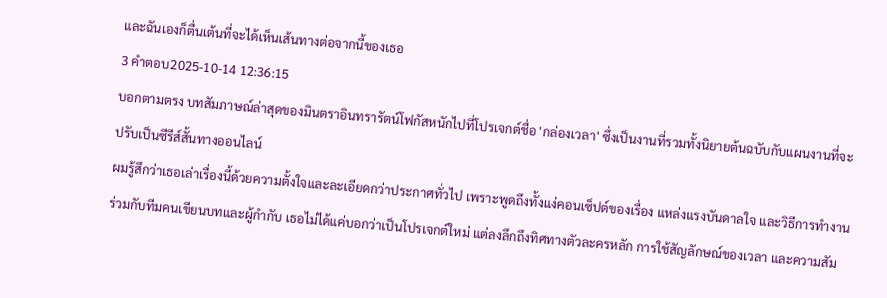และฉันเองก็ตื่นเต้นที่จะได้เห็นเส้นทางต่อจากนี้ของเธอ
3 คำตอบ2025-10-14 12:36:15
บอกตามตรง บทสัมภาษณ์ล่าสุดของมินตราอินทรารัตน์โฟกัสหนักไปที่โปรเจกต์ชื่อ 'กล่องเวลา' ซึ่งเป็นงานที่รวมทั้งนิยายต้นฉบับกับแผนงานที่จะปรับเป็นซีรีส์สั้นทางออนไลน์
ผมรู้สึกว่าเธอเล่าเรื่องนี้ด้วยความตั้งใจและละเอียดกว่าประกาศทั่วไป เพราะพูดถึงทั้งแง่คอนเซ็ปต์ของเรื่อง แหล่งแรงบันดาลใจ และวิธีการทำงานร่วมกับทีมคนเขียนบทและผู้กำกับ เธอไม่ได้แค่บอกว่าเป็นโปรเจกต์ใหม่ แต่ลงลึกถึงทิศทางตัวละครหลัก การใช้สัญลักษณ์ของเวลา และความสัม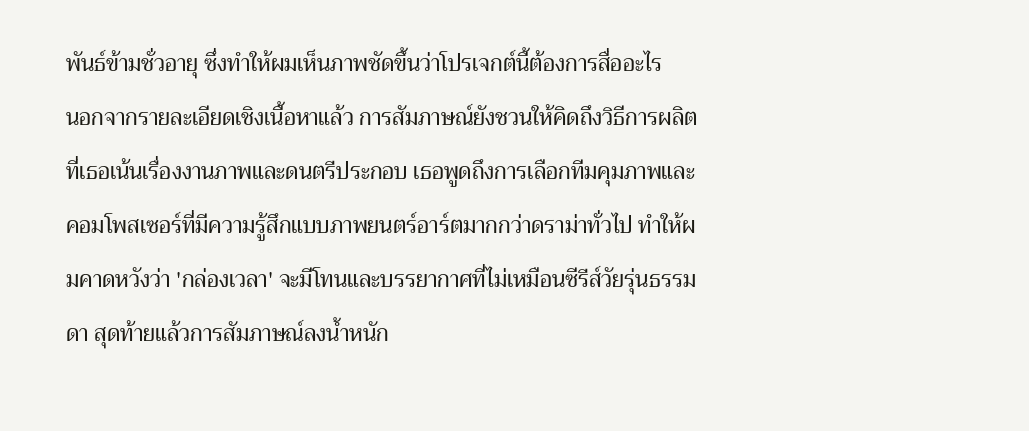พันธ์ข้ามชั่วอายุ ซึ่งทำให้ผมเห็นภาพชัดขึ้นว่าโปรเจกต์นี้ต้องการสื่ออะไร
นอกจากรายละเอียดเชิงเนื้อหาแล้ว การสัมภาษณ์ยังชวนให้คิดถึงวิธีการผลิตที่เธอเน้นเรื่องงานภาพและดนตรีประกอบ เธอพูดถึงการเลือกทีมคุมภาพและคอมโพสเซอร์ที่มีความรู้สึกแบบภาพยนตร์อาร์ตมากกว่าดราม่าทั่วไป ทำให้ผมคาดหวังว่า 'กล่องเวลา' จะมีโทนและบรรยากาศที่ไม่เหมือนซีรีส์วัยรุ่นธรรมดา สุดท้ายแล้วการสัมภาษณ์ลงน้ำหนัก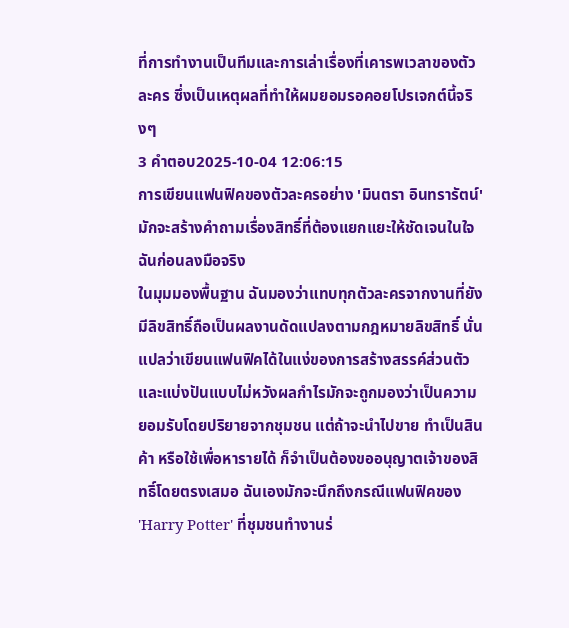ที่การทำงานเป็นทีมและการเล่าเรื่องที่เคารพเวลาของตัวละคร ซึ่งเป็นเหตุผลที่ทำให้ผมยอมรอคอยโปรเจกต์นี้จริงๆ
3 คำตอบ2025-10-04 12:06:15
การเขียนแฟนฟิคของตัวละครอย่าง 'มินตรา อินทรารัตน์' มักจะสร้างคำถามเรื่องสิทธิ์ที่ต้องแยกแยะให้ชัดเจนในใจฉันก่อนลงมือจริง
ในมุมมองพื้นฐาน ฉันมองว่าแทบทุกตัวละครจากงานที่ยังมีลิขสิทธิ์ถือเป็นผลงานดัดแปลงตามกฎหมายลิขสิทธิ์ นั่นแปลว่าเขียนแฟนฟิคได้ในแง่ของการสร้างสรรค์ส่วนตัวและแบ่งปันแบบไม่หวังผลกำไรมักจะถูกมองว่าเป็นความยอมรับโดยปริยายจากชุมชน แต่ถ้าจะนำไปขาย ทำเป็นสินค้า หรือใช้เพื่อหารายได้ ก็จำเป็นต้องขออนุญาตเจ้าของสิทธิ์โดยตรงเสมอ ฉันเองมักจะนึกถึงกรณีแฟนฟิคของ 'Harry Potter' ที่ชุมชนทำงานร่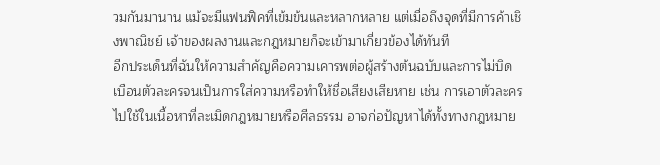วมกันมานาน แม้จะมีแฟนฟิคที่เข้มข้นและหลากหลาย แต่เมื่อถึงจุดที่มีการค้าเชิงพาณิชย์ เจ้าของผลงานและกฎหมายก็จะเข้ามาเกี่ยวข้องได้ทันที
อีกประเด็นที่ฉันให้ความสำคัญคือความเคารพต่อผู้สร้างต้นฉบับและการไม่บิดเบือนตัวละครจนเป็นการใส่ความหรือทำให้ชื่อเสียงเสียหาย เช่น การเอาตัวละครไปใช้ในเนื้อหาที่ละเมิดกฎหมายหรือศีลธรรม อาจก่อปัญหาได้ทั้งทางกฎหมาย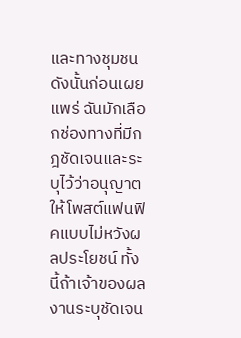และทางชุมชน ดังนั้นก่อนเผยแพร่ ฉันมักเลือกช่องทางที่มีกฎชัดเจนและระบุไว้ว่าอนุญาตให้โพสต์แฟนฟิคแบบไม่หวังผลประโยชน์ ทั้งนี้ถ้าเจ้าของผลงานระบุชัดเจน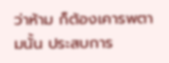ว่าห้าม ก็ต้องเคารพตามนั้น ประสบการ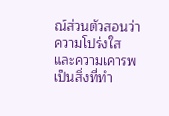ณ์ส่วนตัวสอนว่าความโปร่งใสและความเคารพเป็นสิ่งที่ทำ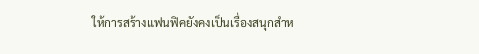ให้การสร้างแฟนฟิคยังคงเป็นเรื่องสนุกสำห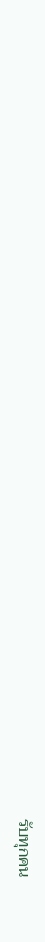รับทุกคน